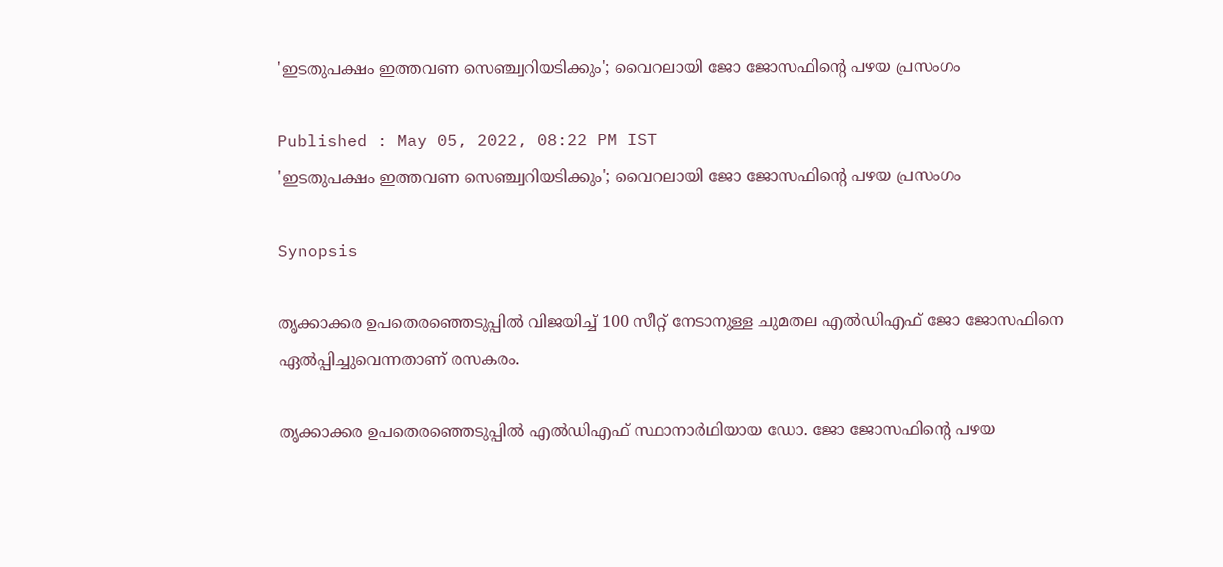'ഇടതുപക്ഷം ഇത്തവണ സെഞ്ച്വറിയടിക്കും'; വൈറലായി ജോ ജോസഫിന്റെ പഴയ പ്രസംഗം

Published : May 05, 2022, 08:22 PM IST
'ഇടതുപക്ഷം ഇത്തവണ സെഞ്ച്വറിയടിക്കും'; വൈറലായി ജോ ജോസഫിന്റെ പഴയ പ്രസംഗം

Synopsis

തൃക്കാക്കര ഉപതെര‍ഞ്ഞെടുപ്പിൽ വിജയിച്ച് 100 സീറ്റ് നേടാനുള്ള ചുമതല എൽഡിഎഫ് ജോ ജോസഫിനെ ഏൽപ്പിച്ചുവെന്നതാണ് രസകരം.

തൃക്കാക്കര ഉപതെരഞ്ഞെടുപ്പിൽ എൽഡിഎഫ് സ്ഥാനാർഥിയായ ഡോ. ജോ ജോസഫിന്റെ പഴയ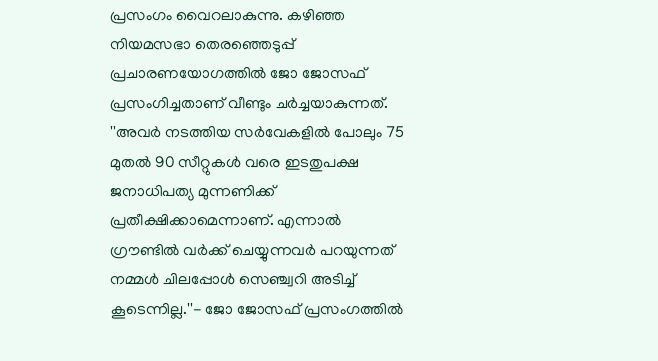പ്രസംഗം വൈറലാകുന്നു. കഴിഞ്ഞ നിയമസഭാ തെരഞ്ഞെടുപ്പ് പ്രചാരണയോഗത്തിൽ ജോ ജോസഫ് പ്രസംഗിച്ചതാണ് വീണ്ടും ചർച്ചയാകുന്നത്. ''അവര്‍ നടത്തിയ സര്‍വേകളില്‍ പോലും 75 മുതല്‍ 90 സീറ്റുകള്‍ വരെ ഇടതുപക്ഷ ജനാധിപത്യ മുന്നണിക്ക് പ്രതീക്ഷിക്കാമെന്നാണ്. എന്നാല്‍ ഗ്രൗണ്ടില്‍ വര്‍ക്ക് ചെയ്യുന്നവര്‍ പറയുന്നത് നമ്മള്‍ ചിലപ്പോള്‍ സെഞ്ച്വറി അടിച്ച് കൂടെന്നില്ല.''- ജോ ജോസഫ് പ്രസംഗത്തിൽ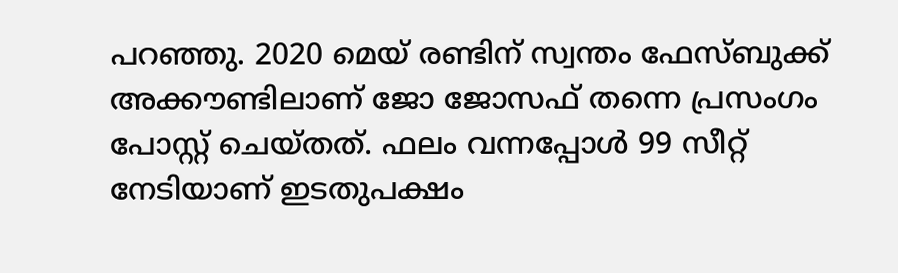പറഞ്ഞു. 2020 മെയ് രണ്ടിന് സ്വന്തം ഫേസ്ബുക്ക് അക്കൗണ്ടിലാണ് ജോ ജോസഫ് തന്നെ പ്രസംഗം പോസ്റ്റ് ചെയ്തത്. ഫലം വന്നപ്പോൾ 99 സീറ്റ് നേടിയാണ് ഇടതുപക്ഷം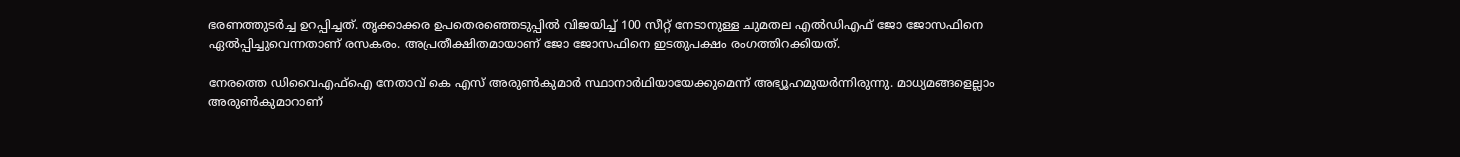ഭരണത്തുടർച്ച ഉറപ്പിച്ചത്. തൃക്കാക്കര ഉപതെര‍ഞ്ഞെടുപ്പിൽ വിജയിച്ച് 100 സീറ്റ് നേടാനുള്ള ചുമതല എൽഡിഎഫ് ജോ ജോസഫിനെ ഏൽപ്പിച്ചുവെന്നതാണ് രസകരം. അപ്രതീക്ഷിതമായാണ് ജോ ജോസഫിനെ ഇടതുപക്ഷം രംഗത്തിറക്കിയത്.

നേരത്തെ ഡിവൈഎഫ്ഐ നേതാവ് കെ എസ് അരുൺകുമാർ സ്ഥാനാർഥിയായേക്കുമെന്ന് അഭ്യൂഹമുയർന്നിരുന്നു. മാധ്യമങ്ങളെല്ലാം അരുൺകുമാറാണ്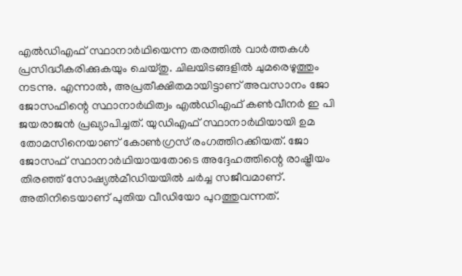എൽഡിഎഫ് സ്ഥാനാർഥിയെന്ന തരത്തിൽ വാർത്തകൾ പ്രസിദ്ധീകരിക്കുകയും ചെയ്തു. ചിലയിടങ്ങളിൽ ചുമരെഴുത്തും നടന്നു. എന്നാൽ, അപ്രതീക്ഷിതമായിട്ടാണ് അവസാനം ജോ ജോസഫിന്റെ സ്ഥാനാർഥിത്വം എൽഡിഎഫ് കൺവീനർ ഇ പി ജയരാജൻ പ്രഖ്യാപിച്ചത്. യുഡിഎഫ് സ്ഥാനാർഥിയായി ഉമ തോമസിനെയാണ് കോൺഗ്രസ് രംഗത്തിറക്കിയത്. ജോ ജോസഫ് സ്ഥാനാർഥിയായതോടെ അദ്ദേഹത്തിന്റെ രാഷ്ട്രീയം തിരഞ്ഞ് സോഷ്യൽമീഡിയയിൽ ചർച്ച സജീവമാണ്. അതിനിടെയാണ് പുതിയ വീഡിയോ പുറത്തുവന്നത്.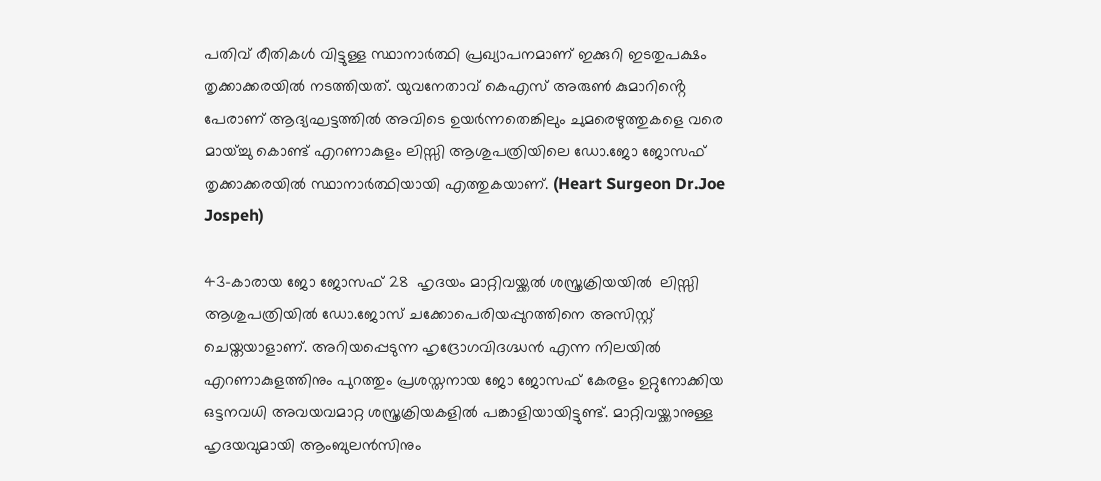പതിവ് രീതികൾ വിട്ടുള്ള സ്ഥാനാർത്ഥി പ്രഖ്യാപനമാണ് ഇക്കുറി ഇടതുപക്ഷം തൃക്കാക്കരയിൽ നടത്തിയത്. യുവനേതാവ് കെഎസ് അരുൺ കുമാറിൻ്റെ പേരാണ് ആദ്യഘട്ടത്തിൽ അവിടെ ഉയ‍ർന്നതെങ്കിലും ചുമരെഴുത്തുകളെ വരെ മായ്ച്ചു കൊണ്ട് എറണാകുളം ലിസ്സി ആശുപത്രിയിലെ ഡോ.ജോ ജോസഫ് തൃക്കാക്കരയിൽ സ്ഥാനാ‍ർത്ഥിയായി എത്തുകയാണ്. (Heart Surgeon Dr.Joe Jospeh)

43-കാരായ ജോ ജോസഫ് 28  ഹൃദയം മാറ്റിവയ്ക്കൽ ശസ്ത്രക്രിയയിൽ  ലിസ്സി ആശുപത്രിയിൽ ഡോ.ജോസ് ചക്കോപെരിയപ്പുറത്തിനെ അസിസ്റ്റ് ചെയ്തയാളാണ്. അറിയപ്പെടുന്ന ഹൃദ്രോഗവിദഗ്ദ്ധൻ എന്ന നിലയിൽ എറണാകുളത്തിനും പുറത്തും പ്രശസ്തനായ ജോ ജോസഫ് കേരളം ഉറ്റുനോക്കിയ ഒട്ടനവധി അവയവമാറ്റ ശസ്ത്രക്രിയകളിൽ പങ്കാളിയായിട്ടുണ്ട്. മാറ്റിവയ്ക്കാനുള്ള ഹൃദയവുമായി ആംബുലൻസിനും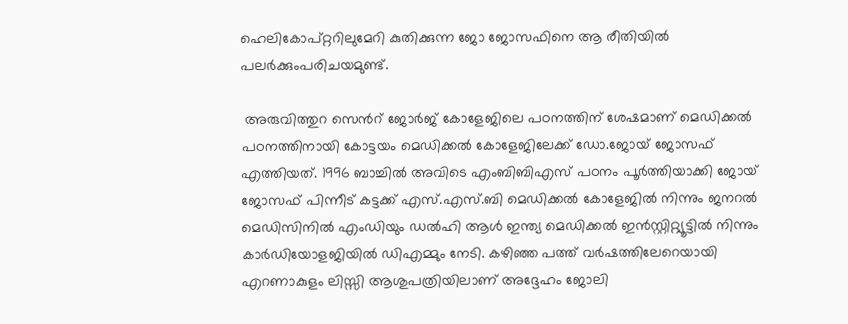ഹെലികോപ്റ്ററിലുമേറി കുതിക്കുന്ന ജോ ജോസഫിനെ ആ രീതിയിൽ പല‍ർക്കുംപരിചയമുണ്ട്.

 അരുവിത്തുറ സെൻറ് ജോർജ് കോളേജിലെ പഠനത്തിന് ശേഷമാണ് മെഡിക്കൽ പഠനത്തിനായി കോട്ടയം മെ‍ഡിക്കൽ കോളേജിലേക്ക് ഡോ.ജോയ് ജോസഫ് എത്തിയത്. 1996 ബാച്ചിൽ അവിടെ എംബിബിഎസ് പഠനം പൂ‍ർത്തിയാക്കി ജോയ് ജോസഫ് പിന്നീട് കട്ടക്ക് എസ്.എസ്.ബി മെഡിക്കൽ കോളേജിൽ നിന്നും ജനറൽ മെഡിസിനിൽ എംഡിയും ഡൽഹി ആൾ ഇന്ത്യ മെഡിക്കൽ ഇൻസ്റ്റിറ്റ്യൂട്ടിൽ നിന്നും കാർഡിയോളജിയിൽ ഡിഎമ്മും നേടി. കഴിഞ്ഞ പത്ത് വർഷത്തിലേറെയായി എറണാകുളം ലിസ്സി ആശുപത്രിയിലാണ് അദ്ദേഹം ജോലി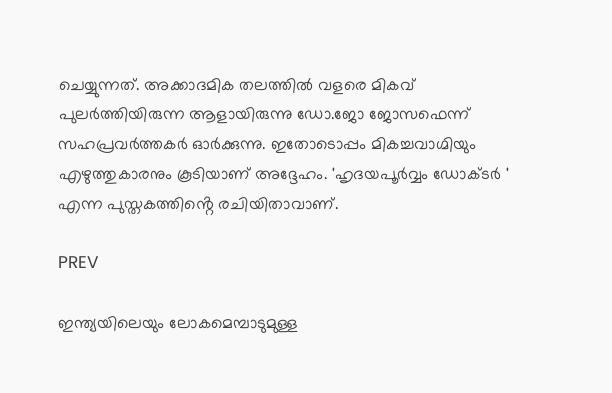ചെയ്യുന്നത്. അക്കാദമിക തലത്തിൽ വളരെ മികവ് പുലർത്തിയിരുന്ന ആളായിരുന്നു ഡോ.ജോ ജോസഫെന്ന് സഹപ്രവ‍ർത്തകർ ഓർക്കുന്നു. ഇതോടൊപ്പം മികച്ചവാഗ്മിയും എഴുത്തുകാരനും കൂടിയാണ് അദ്ദേഹം. 'ഹൃദയപൂർവ്വം ഡോക്ടർ ' എന്ന പുസ്തകത്തിൻ്റെ രചിയിതാവാണ്.

PREV

ഇന്ത്യയിലെയും ലോകമെമ്പാടുമുള്ള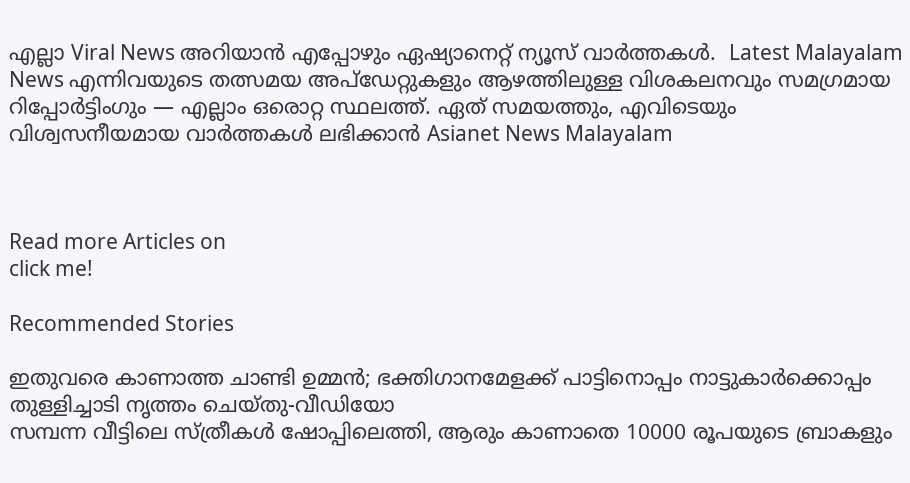എല്ലാ Viral News അറിയാൻ എപ്പോഴും ഏഷ്യാനെറ്റ് ന്യൂസ് വാർത്തകൾ.  Latest Malayalam News എന്നിവയുടെ തത്സമയ അപ്‌ഡേറ്റുകളും ആഴത്തിലുള്ള വിശകലനവും സമഗ്രമായ റിപ്പോർട്ടിംഗും — എല്ലാം ഒരൊറ്റ സ്ഥലത്ത്. ഏത് സമയത്തും, എവിടെയും വിശ്വസനീയമായ വാർത്തകൾ ലഭിക്കാൻ Asianet News Malayalam



Read more Articles on
click me!

Recommended Stories

ഇതുവരെ കാണാത്ത ചാണ്ടി ഉമ്മൻ; ഭക്തിഗാനമേളക്ക് പാട്ടിനൊപ്പം നാട്ടുകാർക്കൊപ്പം തുള്ളിച്ചാടി നൃത്തം ചെയ്തു-വീഡിയോ
സമ്പന്ന വീട്ടിലെ സ്ത്രീകള്‍ ഷോപ്പിലെത്തി, ആരും കാണാതെ 10000 രൂപയുടെ ബ്രാകളും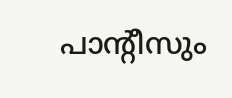പാന്‍റീസും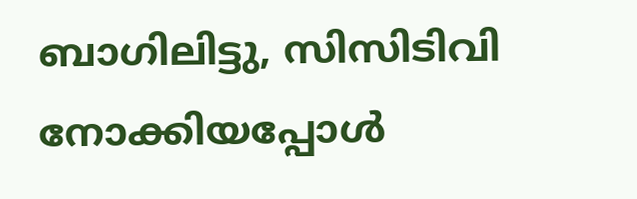ബാഗിലിട്ടു, സിസിടിവി നോക്കിയപ്പോൾ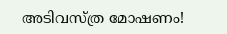അടിവസ്ത്ര മോഷണം!